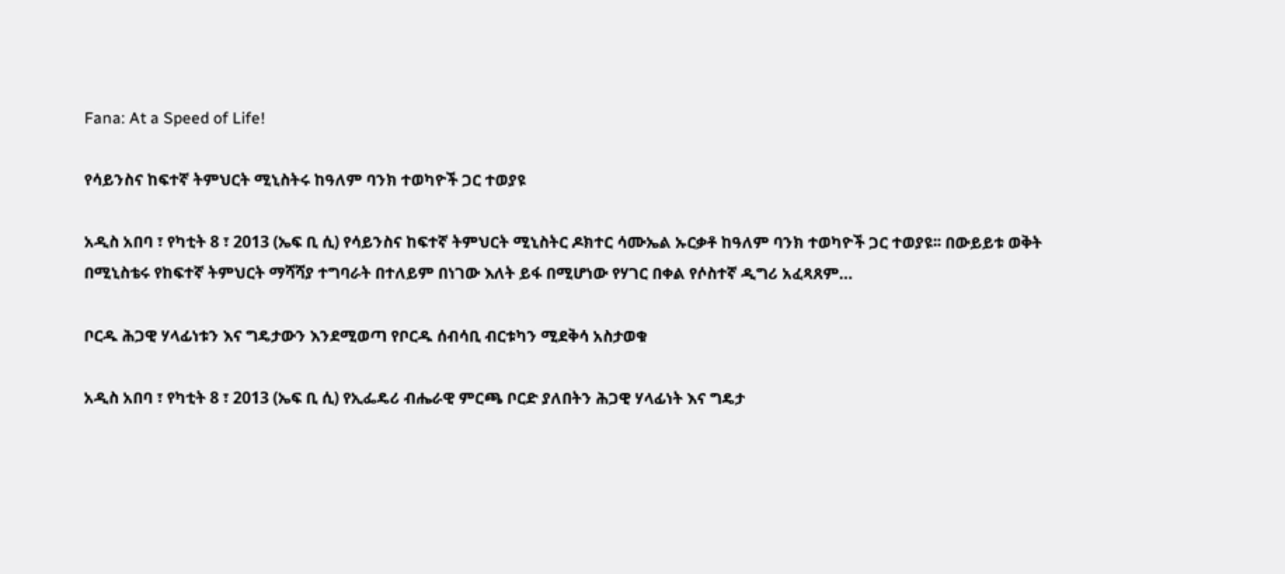Fana: At a Speed of Life!

የሳይንስና ከፍተኛ ትምህርት ሚኒስትሩ ከዓለም ባንክ ተወካዮች ጋር ተወያዩ

አዲስ አበባ ፣ የካቲት 8 ፣ 2013 (ኤፍ ቢ ሲ) የሳይንስና ከፍተኛ ትምህርት ሚኒስትር ዶክተር ሳሙኤል ኡርቃቶ ከዓለም ባንክ ተወካዮች ጋር ተወያዩ፡፡ በውይይቱ ወቅት በሚኒስቴሩ የከፍተኛ ትምህርት ማሻሻያ ተግባራት በተለይም በነገው እለት ይፋ በሚሆነው የሃገር በቀል የሶስተኛ ዲግሪ አፈጻጸም…

ቦርዱ ሕጋዊ ሃላፊነቱን እና ግዴታውን እንደሚወጣ የቦርዱ ሰብሳቢ ብርቱካን ሚደቅሳ አስታወቁ

አዲስ አበባ ፣ የካቲት 8 ፣ 2013 (ኤፍ ቢ ሲ) የኢፌዴሪ ብሔራዊ ምርጫ ቦርድ ያለበትን ሕጋዊ ሃላፊነት እና ግዴታ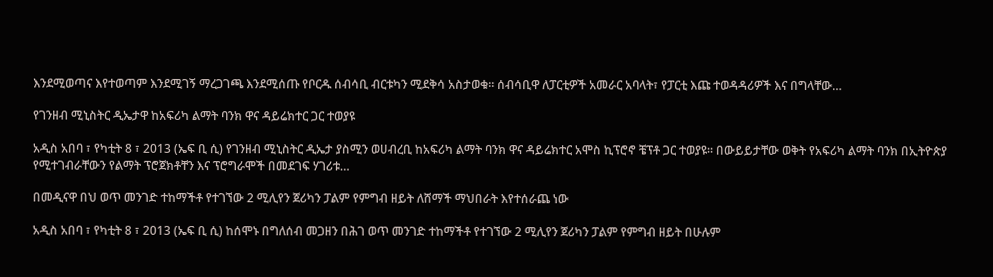እንደሚወጣና እየተወጣም እንደሚገኝ ማረጋገጫ እንደሚሰጡ የቦርዱ ሰብሳቢ ብርቱካን ሚደቅሳ አስታወቁ። ሰብሳቢዋ ለፓርቲዎች አመራር አባላት፣ የፓርቲ እጩ ተወዳዳሪዎች እና በግላቸው…

የገንዘብ ሚኒስትር ዲኤታዋ ከአፍሪካ ልማት ባንክ ዋና ዳይሬክተር ጋር ተወያዩ

አዲስ አበባ ፣ የካቲት 8 ፣ 2013 (ኤፍ ቢ ሲ) የገንዘብ ሚኒስትር ዲኤታ ያስሚን ወሀብረቢ ከአፍሪካ ልማት ባንክ ዋና ዳይሬክተር አሞስ ኪፕሮኖ ቼፕቶ ጋር ተወያዩ፡፡ በውይይታቸው ወቅት የአፍሪካ ልማት ባንክ በኢትዮጵያ የሚተገብራቸውን የልማት ፕሮጀክቶቸን እና ፕሮግራሞች በመደገፍ ሃገሪቱ…

በመዲናዋ በህ ወጥ መንገድ ተከማችቶ የተገኘው 2 ሚሊየን ጀሪካን ፓልም የምግብ ዘይት ለሸማች ማህበራት እየተሰራጨ ነው

አዲስ አበባ ፣ የካቲት 8 ፣ 2013 (ኤፍ ቢ ሲ) ከሰሞኑ በግለሰብ መጋዘን በሕገ ወጥ መንገድ ተከማችቶ የተገኘው 2 ሚሊየን ጀሪካን ፓልም የምግብ ዘይት በሁሉም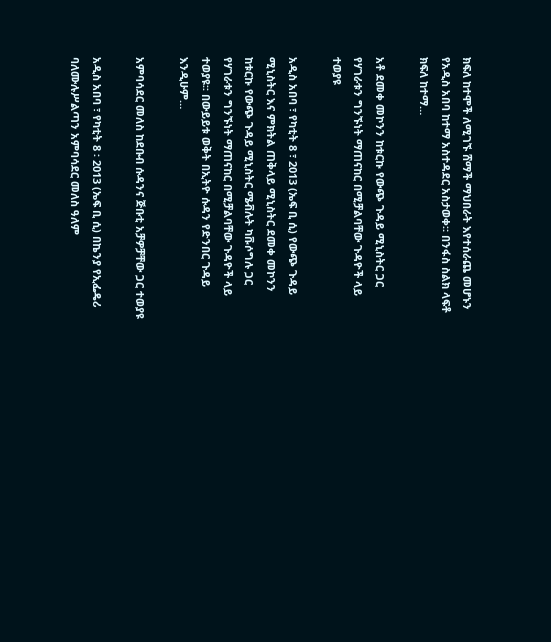ክፍለ ከተሞች ለሚገኙ ሸማች ማህበራት እየተሰራጨ መሆኑን የአዲስ አበባ ከተማ አስተዳደር አስታወቀ። በንፋስ ስልክ ላፍቶ ክፍለ ከተማ…

አቶ ደመቀ መኮንን ከቱርኩ የውጭ ጉዳይ ሚኒስትር ጋር የሃገራቱን ግንኙነት ማጠናከር በሚቻልባቸው ጉዳዮች ላይ ተወያዩ

አዲስ አበባ ፣ የካቲት 8 ፣ 2013 (ኤፍ ቢ ሲ) የውጭ ጉዳይ ሚኒስትር እና ምክትል ጠቅላይ ሚኒስትር ደመቀ መኮንን ከቱርኩ የውጭ ጉዳይ ሚኒስትር ሜቭሉት ካቩሶግሉ ጋር የሃገራቱን ግንኙነት ማጠናከር በሚቻልባቸው ጉዳዮች ላይ ተወያዩ፡፡ በውይይቱ ወቅት በኢትዮ ሱዳን የድንበር ጉዳይ እንዲሁም…

አምባሳደር መለስ ከደቡብ ሱዳንና ጅቡቲ አቻዎቻቸው ጋር ተወያዩ

አዲስ አበባ ፣ የካቲት 8 ፡ 2013 (ኤፍ ቢ ሲ) በኬንያ የኢፌዴሪ ባለሙሉሥልጣን አምባሳደር መለስ ዓለም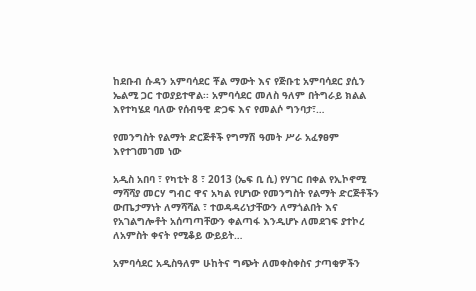ከደቡብ ሱዳን አምባሳደር ቾል ማውት እና የጅቡቲ አምባሳደር ያሲን ኤልሚ ጋር ተወያይተዋል፡፡ አምባሳደር መለስ ዓለም በትግራይ ክልል እየተካሄደ ባለው የሰብዓዊ ድጋፍ እና የመልሶ ግንባታ፣…

የመንግስት የልማት ድርጅቶች የግማሽ ዓመት ሥራ አፈፃፀም እየተገመገመ ነው

አዲስ አበባ ፣ የካቲት 8 ፣ 2013 (ኤፍ ቢ ሲ) የሃገር በቀል የኢኮኖሚ ማሻሻያ መርሃ ግብር ዋና አካል የሆነው የመንግስት የልማት ድርጅቶችን ውጤታማነት ለማሻሻል ፣ ተወዳዳሪነታቸውን ለማጎልበት እና የአገልግሎቶት አሰጣጣቸውን ቀልጣፋ እንዲሆኑ ለመደገፍ ያተኮረ ለአምስት ቀናት የሚቆይ ውይይት…

አምባሳደር አዲስዓለም ሁከትና ግጭት ለመቀስቀስና ታጣቂዎችን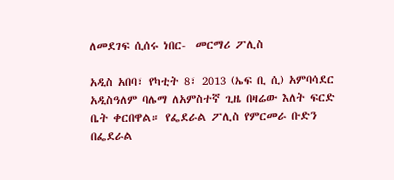ለመደገፍ ሲሰሩ ነበር-  መርማሪ ፖሊስ

አዲስ አበባ፣ የካቲት 8፣ 2013 (ኤፍ ቢ ሲ) አምባሳደር አዲስዓለም ባሌማ ለአምስተኛ ጊዜ በዛሬው እለት ፍርድ ቤት ቀርበዋል። የፌደራል ፖሊስ የምርመራ ቡድን በፌደራል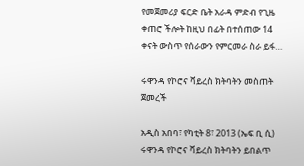የመጀመሪያ ፍርድ ቤት አራዳ ምድብ የጊዜ ቀጠሮ ችሎት ከዚህ በፊት በተሰጠው 14 ቀናት ውስጥ የሰራውን የምርመራ ስራ ይፋ…

ሩዋንዳ የኮሮና ቫይረስ ክትባትን መስጠት ጀመረች

አዲስ አበባ፣ የካቲት 8፣ 2013 (ኤፍ ቢ ሲ) ሩዋንዳ የኮሮና ቫይረስ ክትባትን ይበልጥ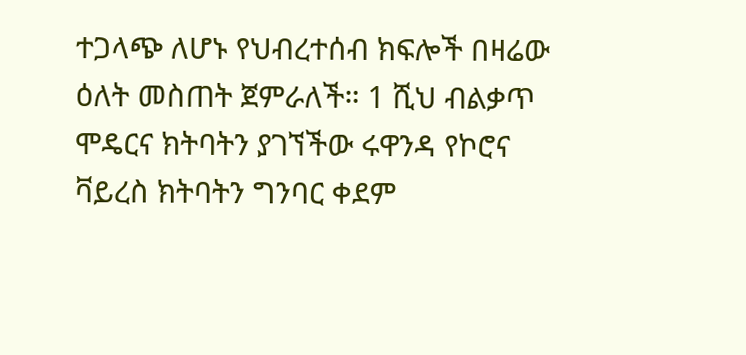ተጋላጭ ለሆኑ የህብረተሰብ ክፍሎች በዛሬው ዕለት መስጠት ጀምራለች። 1 ሺህ ብልቃጥ ሞዴርና ክትባትን ያገኘችው ሩዋንዳ የኮሮና ቫይረስ ክትባትን ግንባር ቀደም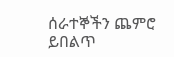ሰራተኞችን ጨምሮ ይበልጥ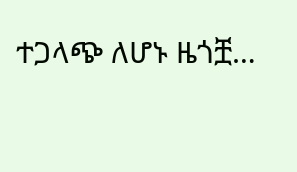ተጋላጭ ለሆኑ ዜጎቿ…